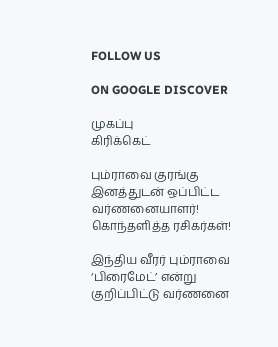FOLLOW US

ON GOOGLE DISCOVER

முகப்பு
கிரிக்கெட்

பும்ராவை குரங்கு இனத்துடன் ஒப்பிட்ட வர்ணனையாளர்! கொந்தளித்த ரசிகர்கள்!

இந்திய வீரர் பும்ராவை ‘பிரைமேட்’ என்று குறிப்பிட்டு வர்ணனை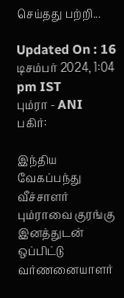செய்தது பற்றி...

Updated On : 16 டிசம்பர் 2024, 1:04 pm IST
பும்ரா - ANI
பகிர்:

இந்திய வேகப்பந்து வீச்சாளர் பும்ராவை குரங்கு இனத்துடன் ஒப்பிட்டு வர்ணனையாளர்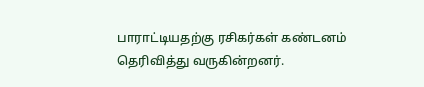பாராட்டியதற்கு ரசிகர்கள் கண்டனம் தெரிவித்து வருகின்றனர்.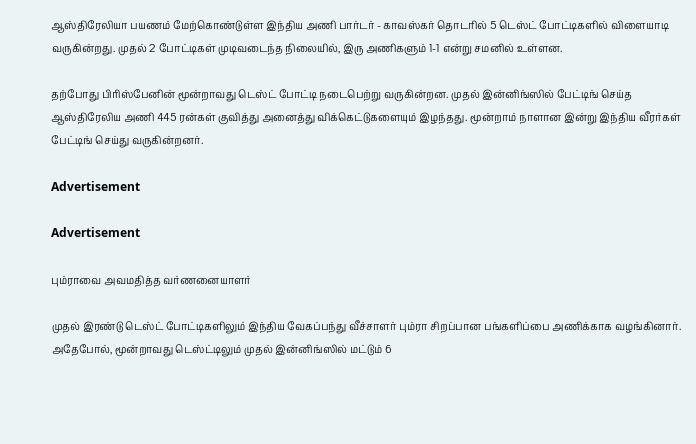ஆஸ்திரேலியா பயணம் மேற்கொண்டுள்ள இந்திய அணி பார்டர் - காவஸ்கர் தொடரில் 5 டெஸ்ட் போட்டிகளில் விளையாடி வருகின்றது. முதல் 2 போட்டிகள் முடிவடைந்த நிலையில், இரு அணிகளும் 1-1 என்று சமனில் உள்ளன.

தற்போது பிரிஸ்பேனின் மூன்றாவது டெஸ்ட் போட்டி நடைபெற்று வருகின்றன. முதல் இன்னிங்ஸில் பேட்டிங் செய்த ஆஸ்திரேலிய அணி 445 ரன்கள் குவித்து அனைத்து விக்கெட்டுகளையும் இழந்தது. மூன்றாம் நாளான இன்று இந்திய வீரர்கள் பேட்டிங் செய்து வருகின்றனர்.

Advertisement

Advertisement

பும்ராவை அவமதித்த வர்ணனையாளர்

முதல் இரண்டு டெஸ்ட் போட்டிகளிலும் இந்திய வேகப்பந்து வீச்சாளர் பும்ரா சிறப்பான பங்களிப்பை அணிக்காக வழங்கினார். அதேபோல், மூன்றாவது டெஸ்ட்டிலும் முதல் இன்னிங்ஸில் மட்டும் 6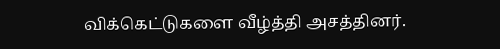விக்கெட்டுகளை வீழ்த்தி அசத்தினர்.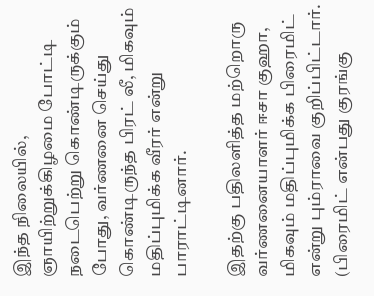இந்த நிலையில், ஞாயிற்றுக்கிழமை போட்டி நடைபெற்று கொண்டிருக்கும் போது, வர்ணனை செய்து கொண்டிருந்த பிரட் லீ, மிகவும் மதிப்புமிக்க வீரர் என்று பாராட்டினார்.

இதற்கு பதிலளித்த மற்றொரு வர்ணனையாளர் ஈசா குஹா, மிகவும் மதிப்புமிக்க பிரைமிட் என்று பும்ராவை குறிப்பிட்டார். (பிரைமிட் என்பது குரங்கு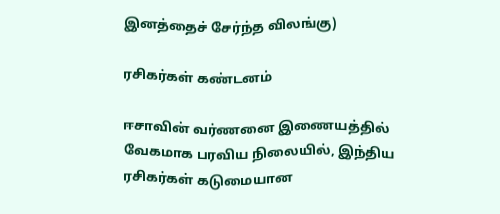இனத்தைச் சேர்ந்த விலங்கு)

ரசிகர்கள் கண்டனம்

ஈசாவின் வர்ணனை இணையத்தில் வேகமாக பரவிய நிலையில், இந்திய ரசிகர்கள் கடுமையான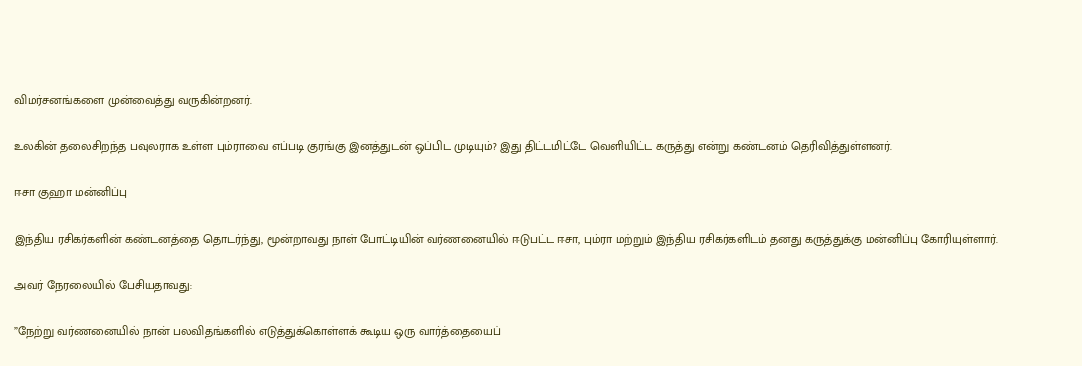விமர்சனங்களை முன்வைத்து வருகின்றனர்.

உலகின் தலைசிறந்த பவுலராக உள்ள பும்ராவை எப்படி குரங்கு இனத்துடன் ஒப்பிட முடியும்? இது திட்டமிட்டே வெளியிட்ட கருத்து என்று கண்டனம் தெரிவித்துள்ளனர்.

ஈசா குஹா மன்னிப்பு

இந்திய ரசிகர்களின் கண்டனத்தை தொடர்ந்து, மூன்றாவது நாள் போட்டியின் வர்ணனையில் ஈடுபட்ட ஈசா, பும்ரா மற்றும் இந்திய ரசிகர்களிடம் தனது கருத்துக்கு மன்னிப்பு கோரியுள்ளார்.

அவர் நேரலையில் பேசியதாவது:

”நேற்று வர்ணனையில் நான் பலவிதங்களில் எடுத்துக்கொள்ளக் கூடிய ஒரு வார்த்தையைப்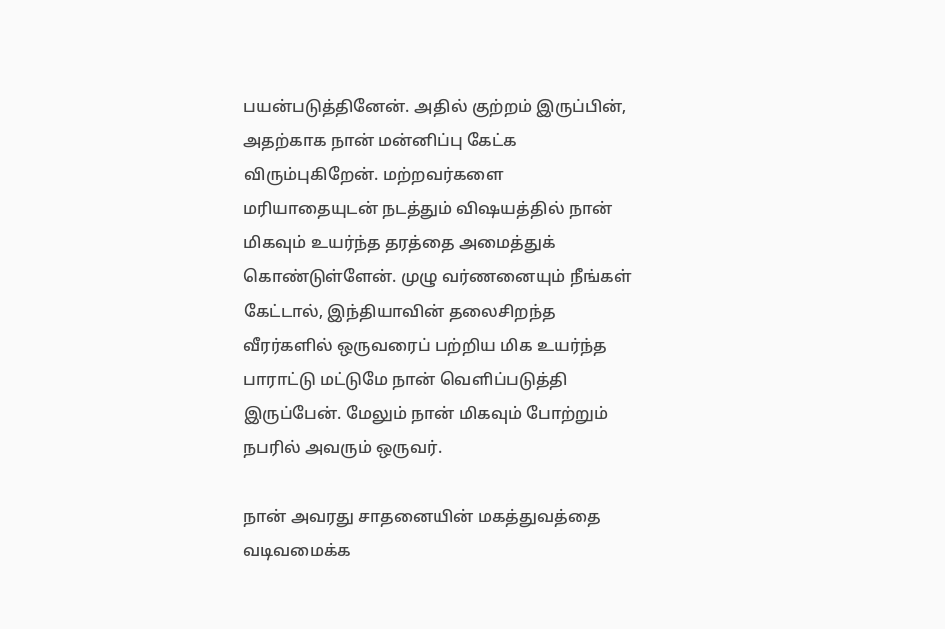பயன்படுத்தினேன். அதில் குற்றம் இருப்பின், அதற்காக நான் மன்னிப்பு கேட்க விரும்புகிறேன். மற்றவர்களை மரியாதையுடன் நடத்தும் விஷயத்தில் நான் மிகவும் உயர்ந்த தரத்தை அமைத்துக் கொண்டுள்ளேன். முழு வர்ணனையும் நீங்கள் கேட்டால், இந்தியாவின் தலைசிறந்த வீரர்களில் ஒருவரைப் பற்றிய மிக உயர்ந்த பாராட்டு மட்டுமே நான் வெளிப்படுத்தி இருப்பேன். மேலும் நான் மிகவும் போற்றும் நபரில் அவரும் ஒருவர்.

நான் அவரது சாதனையின் மகத்துவத்தை வடிவமைக்க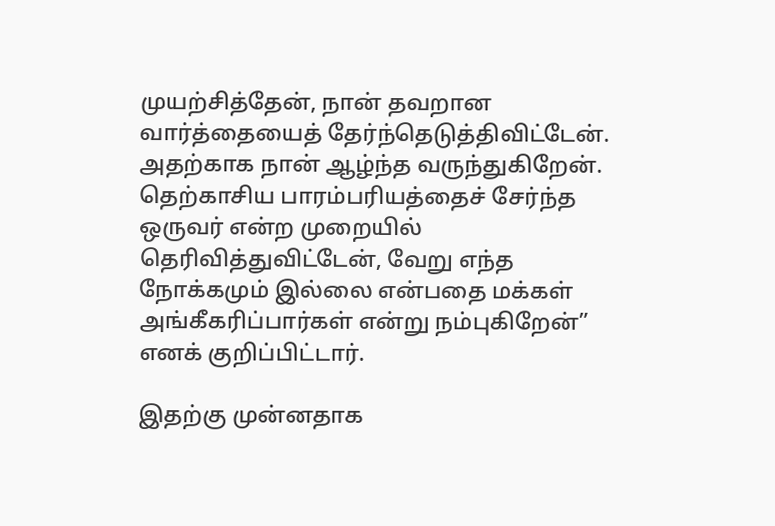முயற்சித்தேன், நான் தவறான வார்த்தையைத் தேர்ந்தெடுத்திவிட்டேன். அதற்காக நான் ஆழ்ந்த வருந்துகிறேன். தெற்காசிய பாரம்பரியத்தைச் சேர்ந்த ஒருவர் என்ற முறையில் தெரிவித்துவிட்டேன், வேறு எந்த நோக்கமும் இல்லை என்பதை மக்கள் அங்கீகரிப்பார்கள் என்று நம்புகிறேன்” எனக் குறிப்பிட்டார்.

இதற்கு முன்னதாக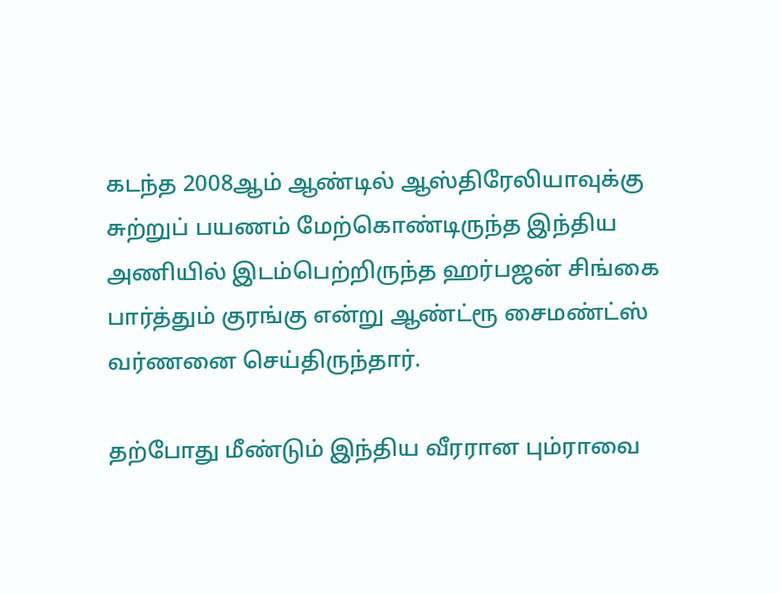கடந்த 2008ஆம் ஆண்டில் ஆஸ்திரேலியாவுக்கு சுற்றுப் பயணம் மேற்கொண்டிருந்த இந்திய அணியில் இடம்பெற்றிருந்த ஹர்பஜன் சிங்கை பார்த்தும் குரங்கு என்று ஆண்ட்ரூ சைமண்ட்ஸ் வர்ணனை செய்திருந்தார்.

தற்போது மீண்டும் இந்திய வீரரான பும்ராவை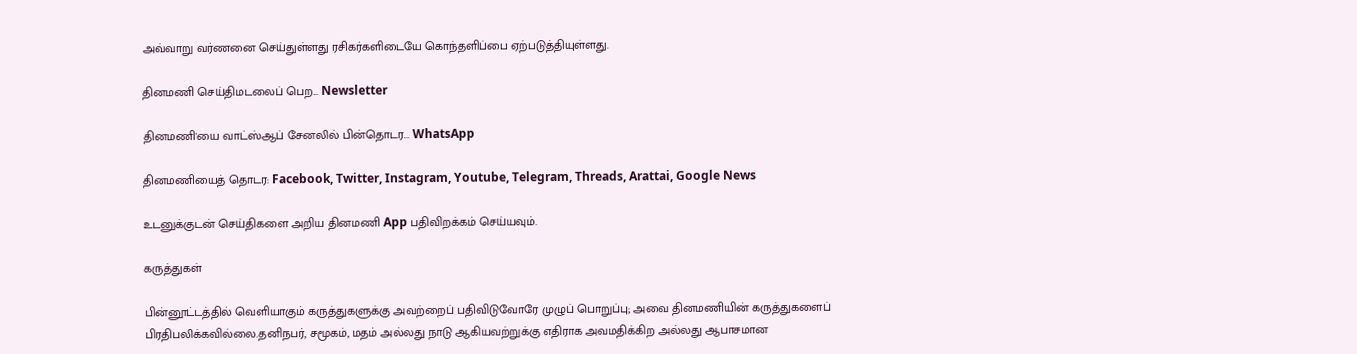அவ்வாறு வர்ணனை செய்துள்ளது ரசிகர்களிடையே கொந்தளிப்பை ஏற்படுத்தியுள்ளது.

தினமணி செய்திமடலைப் பெற... Newsletter

தினமணி'யை வாட்ஸ்ஆப் சேனலில் பின்தொடர... WhatsApp

தினமணியைத் தொடர: Facebook, Twitter, Instagram, Youtube, Telegram, Threads, Arattai, Google News

உடனுக்குடன் செய்திகளை அறிய தினமணி App பதிவிறக்கம் செய்யவும்.

கருத்துகள்

பின்னூட்டத்தில் வெளியாகும் கருத்துகளுக்கு அவற்றைப் பதிவிடுவோரே முழுப் பொறுப்பு; அவை தினமணியின் கருத்துகளைப் பிரதிபலிக்கவில்லை.தனிநபர், சமூகம், மதம் அல்லது நாடு ஆகியவற்றுக்கு எதிராக அவமதிக்கிற அல்லது ஆபாசமான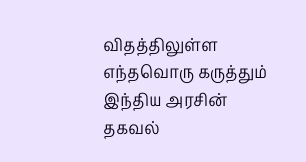விதத்திலுள்ள எந்தவொரு கருத்தும் இந்திய அரசின் தகவல்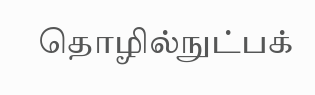தொழில்நுட்பக்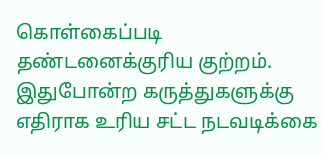கொள்கைப்படி தண்டனைக்குரிய குற்றம். இதுபோன்ற கருத்துகளுக்கு எதிராக உரிய சட்ட நடவடிக்கை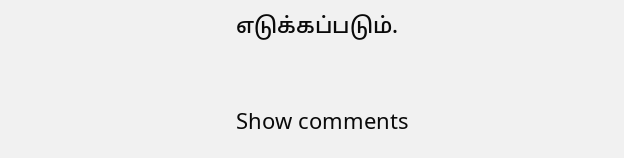எடுக்கப்படும்.

Show comments